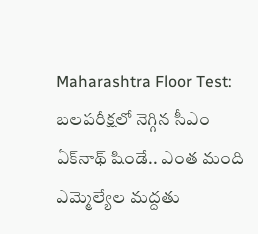Maharashtra Floor Test: బలపరీక్షలో నెగ్గిన సీఎం ఏక్‌నాథ్ షిండే.. ఎంత మంది ఎమ్మెల్యేల మద్దతు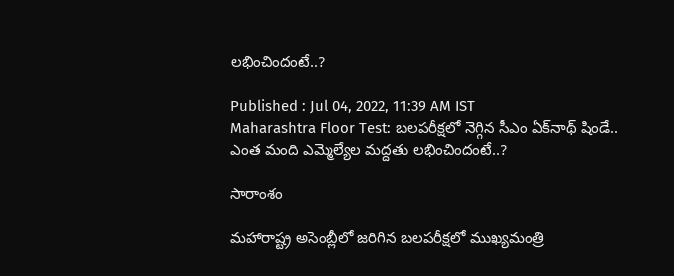లభించిందంటే..?

Published : Jul 04, 2022, 11:39 AM IST
Maharashtra Floor Test: బలపరీక్షలో నెగ్గిన సీఎం ఏక్‌నాథ్ షిండే.. ఎంత మంది ఎమ్మెల్యేల మద్దతు లభించిందంటే..?

సారాంశం

మహారాష్ట్ర అసెంబ్లీలో జరిగిన బలపరీక్షలో ముఖ్యమంత్రి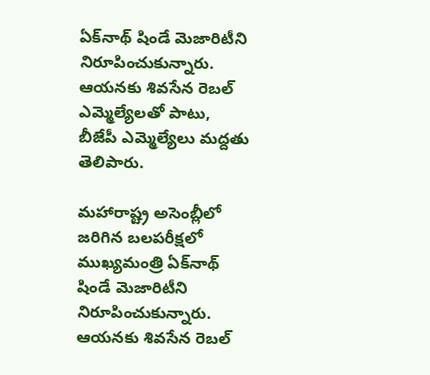ఏక్‌నాథ్ షిండే మెజారిటీని నిరూపించుకున్నారు. ఆయనకు శివసేన రెబల్ ఎమ్మెల్యేలతో పాటు, బీజేపీ ఎమ్మెల్యేలు మద్దతు తెలిపారు.

మహారాష్ట్ర అసెంబ్లీలో జరిగిన బలపరీక్షలో ముఖ్యమంత్రి ఏక్‌నాథ్ షిండే మెజారిటీని నిరూపించుకున్నారు. ఆయనకు శివసేన రెబల్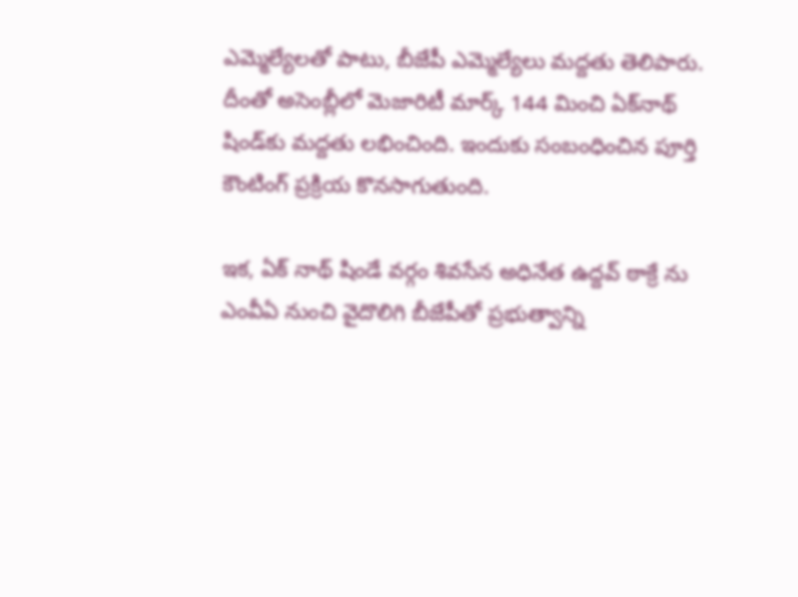ఎమ్మెల్యేలతో పాటు, బీజేపీ ఎమ్మెల్యేలు మద్దతు తెలిపారు. దీంతో అసెంబ్లీలో మెజారిటీ మార్క్‌ 144 మించి ఏక్‌నాథ్ షిండ్‌కు మద్దతు లభించింది. ఇందుకు సంబంధించిన పూర్తి కౌంటింగ్ ప్రక్రియ కొనసాగుతుంది.

ఇక, ఏక్ నాథ్ షిండే వ‌ర్గం శివ‌సేన అధినేత ఉద్ద‌వ్ ఠాక్రే ను ఎంవీఏ నుంచి వైదొలిగి బీజేపీతో ప్రభుత్వాన్ని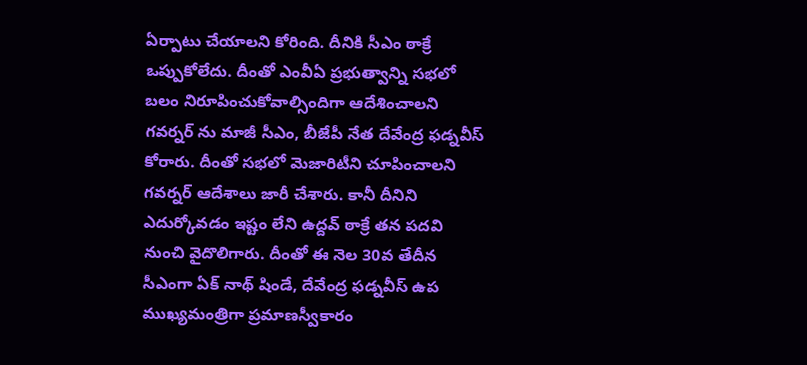ఏర్పాటు చేయాల‌ని కోరింది. దీనికి సీఎం ఠాక్రే ఒప్పుకోలేదు. దీంతో ఎంవీఏ ప్రభుత్వాన్ని స‌భ‌లో బ‌లం నిరూపించుకోవాల్సిందిగా ఆదేశించాల‌ని గ‌వ‌ర్నర్ ను మాజీ సీఎం, బీజేపీ నేత దేవేంద్ర ఫ‌డ్న‌వీస్ కోరారు. దీంతో స‌భ‌లో మెజారిటీని చూపించాల‌ని గ‌వ‌ర్న‌ర్ ఆదేశాలు జారీ చేశారు. కానీ దీనిని ఎదుర్కోవ‌డం ఇష్టం లేని ఉద్ద‌వ్ ఠాక్రే త‌న ప‌ద‌వి నుంచి వైదొలిగారు. దీంతో ఈ నెల 30వ తేదీన సీఎంగా ఏక్ నాథ్ షిండే, దేవేంద్ర ఫ‌డ్న‌వీస్ ఉప ముఖ్య‌మంత్రిగా ప్ర‌మాణ‌స్వీకారం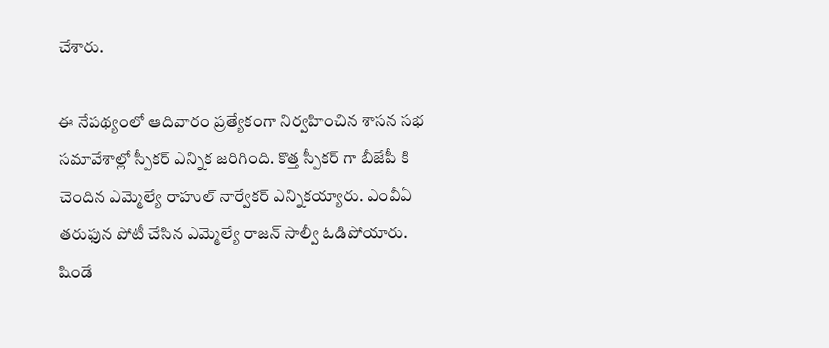చేశారు.

ఈ నేప‌థ్యంలో ఆదివారం ప్ర‌త్యేకంగా నిర్వ‌హించిన శాస‌న స‌భ స‌మావేశాల్లో స్పీక‌ర్ ఎన్నిక జ‌రిగింది. కొత్త స్పీక‌ర్ గా బీజేపీ కి చెందిన ఎమ్మెల్యే రాహుల్ నార్వేక‌ర్ ఎన్నిక‌య్యారు. ఎంవీఏ త‌రుఫున పోటీ చేసిన ఎమ్మెల్యే రాజన్ సాల్వీ ఓడిపోయారు. షిండే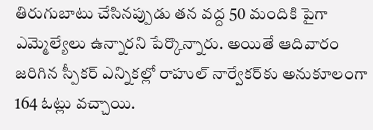తిరుగుబాటు చేసినప్పుడు తన వద్ద 50 మందికి పైగా ఎమ్మెల్యేలు ఉన్నారని పేర్కొన్నారు. అయితే ఆదివారం జ‌రిగిన స్పీక‌ర్ ఎన్నిక‌ల్లో రాహుల్ నార్వేకర్‌కు అనుకూలంగా 164 ఓట్లు వ‌చ్చాయి.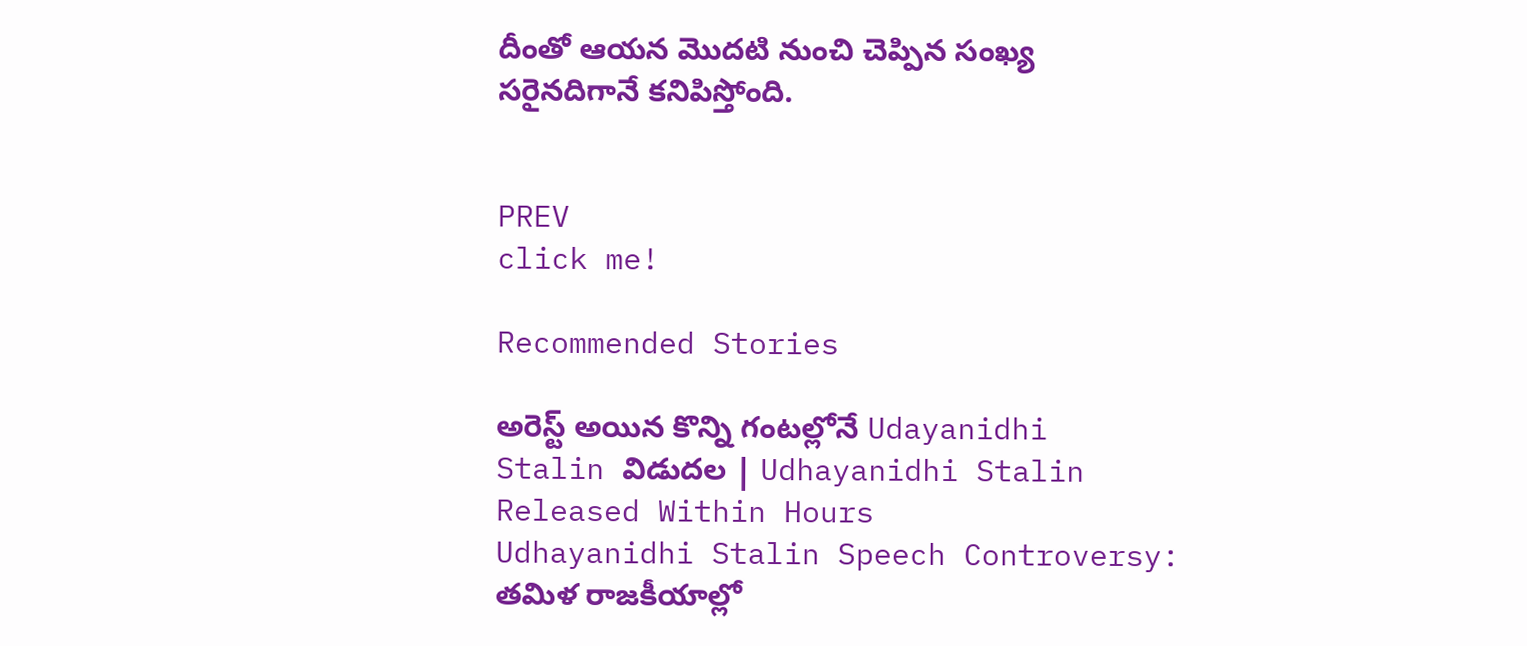దీంతో ఆయ‌న మొద‌టి నుంచి చెప్పిన సంఖ్య స‌రైన‌దిగానే క‌నిపిస్తోంది.


PREV
click me!

Recommended Stories

అరెస్ట్ అయిన కొన్ని గంటల్లోనే Udayanidhi Stalin విడుదల | Udhayanidhi Stalin Released Within Hours
Udhayanidhi Stalin Speech Controversy: తమిళ రాజకీయాల్లో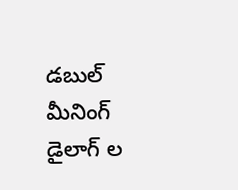డబుల్ మీనింగ్ డైలాగ్ ల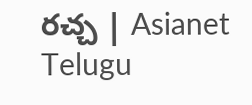రచ్చ | Asianet Telugu